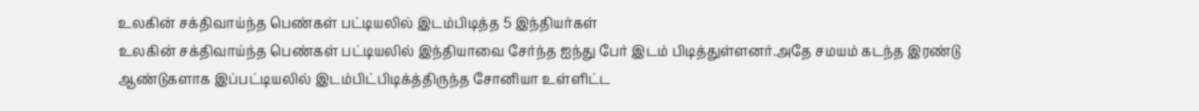உலகின் சக்திவாய்ந்த பெண்கள் பட்டியலில் இடம்பிடித்த 5 இந்தியர்கள்
உலகின் சக்திவாய்ந்த பெண்கள் பட்டியலில் இந்தியாவை சேர்ந்த ஐந்து பேர் இடம் பிடித்துள்ளனர்.அதே சமயம் கடந்த இரண்டு ஆண்டுகளாக இப்பட்டியலில் இடம்பிட்பிடிக்த்திருந்த சோனியா உள்ளிட்ட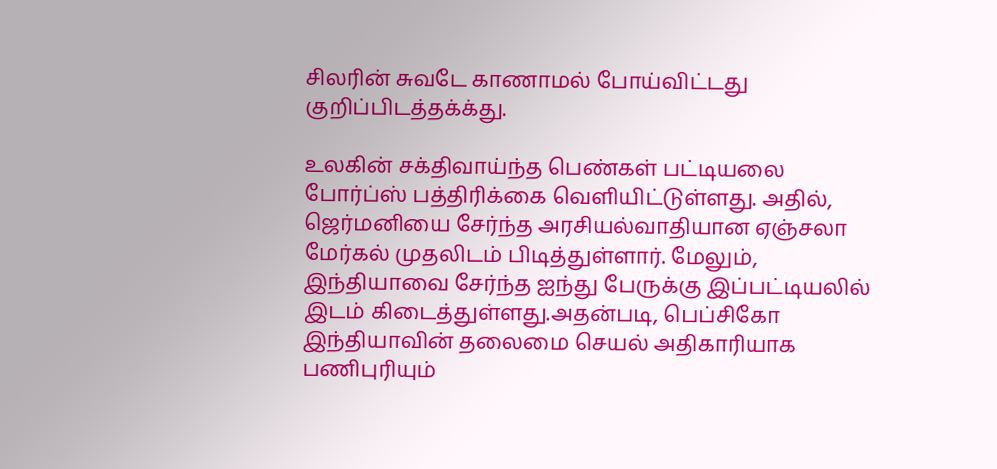சிலரின் சுவடே காணாமல் போய்விட்டது குறிப்பிடத்தக்க்து.

உலகின் சக்திவாய்ந்த பெண்கள் பட்டியலை போர்ப்ஸ் பத்திரிக்கை வெளியிட்டுள்ளது. அதில், ஜெர்மனியை சேர்ந்த அரசியல்வாதியான ஏஞ்சலா மேர்கல் முதலிடம் பிடித்துள்ளார். மேலும், இந்தியாவை சேர்ந்த ஐந்து பேருக்கு இப்பட்டியலில் இடம் கிடைத்துள்ளது.அதன்படி, பெப்சிகோ இந்தியாவின் தலைமை செயல் அதிகாரியாக பணிபுரியும்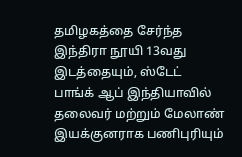தமிழகத்தை சேர்ந்த இந்திரா நூயி 13வது இடத்தையும், ஸ்டேட் பாங்க் ஆப் இந்தியாவில் தலைவர் மற்றும் மேலாண் இயக்குனராக பணிபுரியும்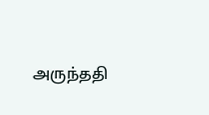அருந்ததி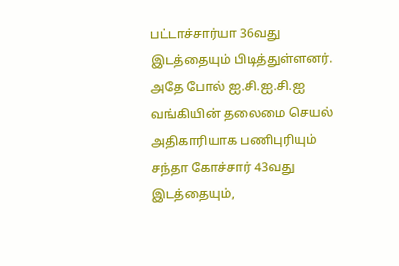பட்டாச்சார்யா 36வது இடத்தையும் பிடித்துள்ளனர்.
அதே போல் ஐ.சி.ஐ.சி.ஐ வங்கியின் தலைமை செயல் அதிகாரியாக பணிபுரியும் சந்தா கோச்சார் 43வது இடத்தையும்,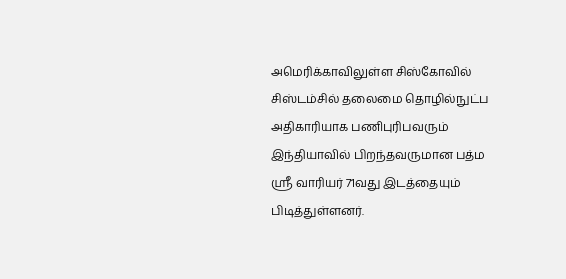அமெரிக்காவிலுள்ள சிஸ்கோவில் சிஸ்டம்சில் தலைமை தொழில்நுட்ப அதிகாரியாக பணிபுரிபவரும் இந்தியாவில் பிறந்தவருமான பத்ம ஸ்ரீ வாரியர் 71வது இடத்தையும் பிடித்துள்ளனர்.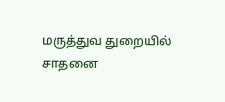மருத்துவ துறையில் சாதனை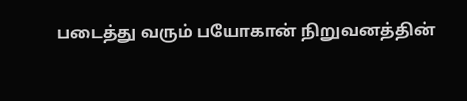படைத்து வரும் பயோகான் நிறுவனத்தின்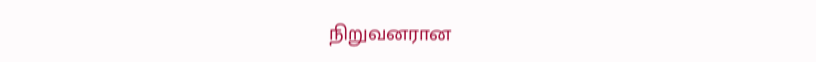நிறுவனரான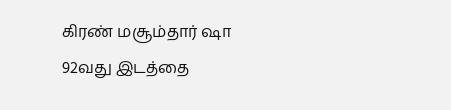கிரண் மசூம்தார் ஷா 92வது இடத்தை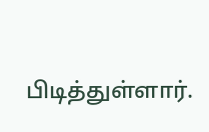பிடித்துள்ளார்.